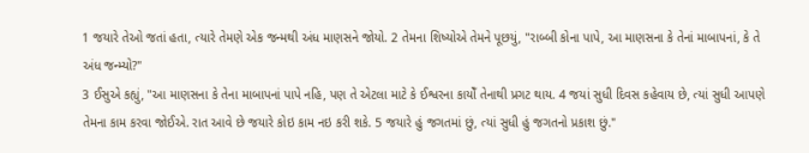1 જયારે તેઓ જતાં હતા, ત્યારે તેમણે એક જન્મથી અંધ માણસને જોયો. 2 તેમના શિષ્યોએ તેમને પૂછયું, "રાબ્બી કોના પાપે, આ માણસના કે તેનાં માબાપનાં, કે તે અંધ જન્મ્યો?"
3 ઈસુએ કહ્યું, "આ માણસના કે તેના માબાપનાં પાપે નહિ, પણ તે એટલા માટે કે ઈશ્વરના કાયોઁ તેનાથી પ્રગટ થાય. 4 જયાં સુધી દિવસ કહેવાય છે, ત્યાં સુધી આપણે તેમના કામ કરવા જોઈએ. રાત આવે છે જયારે કોઇ કામ નઇ કરી શકે. 5 જયારે હું જગતમાં છું, ત્યાં સુધી હું જગતનો પ્રકાશ છું."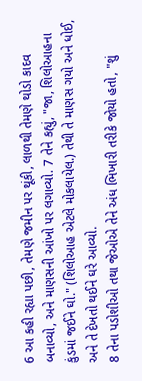6 આ કહી રહ્યા પછી, તેમણે જમીન પર થૂંકી, લાળથી તેમણે થોડો કાદવ બનાવ્યો, અને માણસની આંખો પર લગાવ્યો. 7 તેને કહ્યું, "જા, શિલોઆહના કુંડમાં જઈને ઘો." (શિલોઆહ એટલે મોકલાયેલ.) તેથી તે માણસ ગયો અને ધોઈ, અને તે દેખતો થઈને ઘરે આવ્યો.
8 તેના પડોશીઓ તથા જેઓએ તેને અંધ ભિખારી તરીકે જોયો હતો, "શું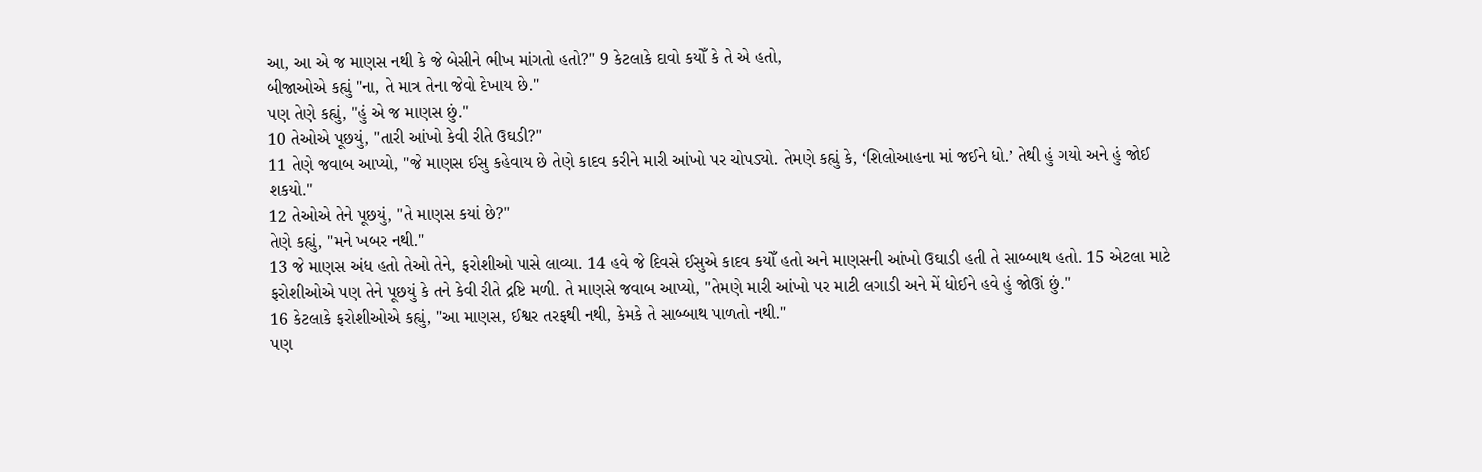આ, આ એ જ માણસ નથી કે જે બેસીને ભીખ માંગતો હતો?" 9 કેટલાકે દાવો કયોઁ કે તે એ હતો,
બીજાઓએ કહ્યું "ના, તે માત્ર તેના જેવો દેખાય છે."
પણ તેણે કહ્યું, "હું એ જ માણસ છું."
10 તેઓએ પૂછયું, "તારી આંખો કેવી રીતે ઉઘડી?"
11 તેણે જવાબ આપ્યો, "જે માણસ ઈસુ કહેવાય છે તેણે કાદવ કરીને મારી આંખો પર ચોપડ્યો. તેમણે કહ્યું કે, ‘શિલોઆહના માં જઈને ધો.’ તેથી હું ગયો અને હું જોઈ શકયો."
12 તેઓએ તેને પૂછયું, "તે માણસ કયાં છે?"
તેણે કહ્યું, "મને ખબર નથી."
13 જે માણસ અંધ હતો તેઓ તેને, ફરોશીઓ પાસે લાવ્યા. 14 હવે જે દિવસે ઈસુએ કાદવ કયોઁ હતો અને માણસની આંખો ઉઘાડી હતી તે સાબ્બાથ હતો. 15 એટલા માટે ફરોશીઓએ પણ તેને પૂછયું કે તને કેવી રીતે દ્રષ્ટિ મળી. તે માણસે જવાબ આપ્યો, "તેમણે મારી આંખો પર માટી લગાડી અને મેં ધોઈને હવે હું જોઊં છું."
16 કેટલાકે ફરોશીઓએ કહ્યું, "આ માણસ, ઈશ્વર તરફથી નથી, કેમકે તે સાબ્બાથ પાળતો નથી."
પણ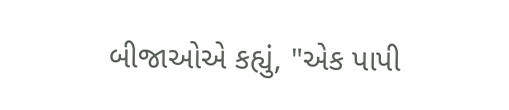બીજાઓએ કહ્યું, "એક પાપી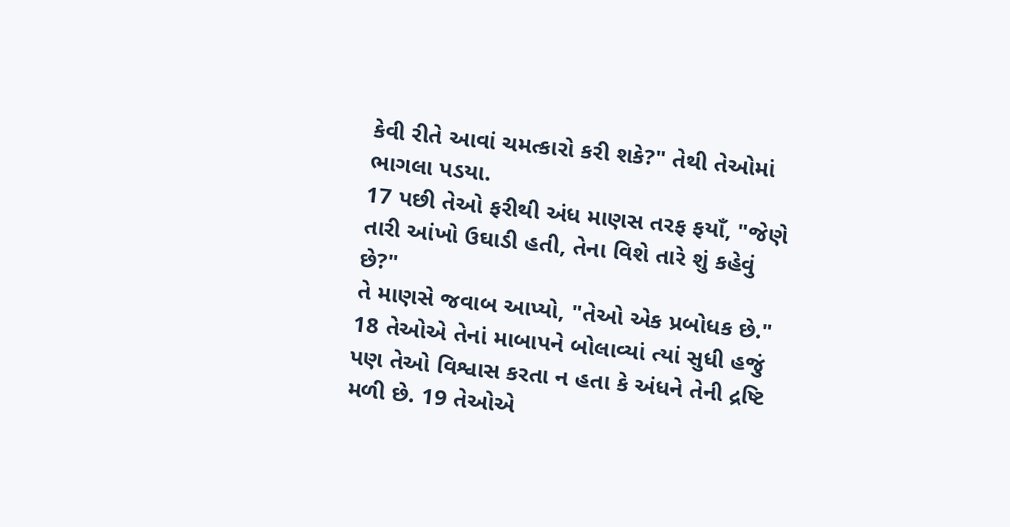કેવી રીતે આવાં ચમત્કારો કરી શકે?" તેથી તેઓમાં ભાગલા પડયા.
17 પછી તેઓ ફરીથી અંધ માણસ તરફ ફયાઁ, "જેણે તારી આંખો ઉઘાડી હતી, તેના વિશે તારે શું કહેવું છે?"
તે માણસે જવાબ આપ્યો, "તેઓ એક પ્રબોધક છે."
18 તેઓએ તેનાં માબાપને બોલાવ્યાં ત્યાં સુધી હજું પણ તેઓ વિશ્વાસ કરતા ન હતા કે અંધને તેની દ્રષ્ટિ મળી છે. 19 તેઓએ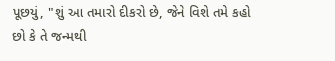પૂછયું, "શું આ તમારો દીકરો છે, જેને વિશે તમે કહો છો કે તે જન્મથી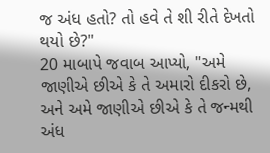જ અંધ હતો? તો હવે તે શી રીતે દેખતો થયો છે?"
20 માબાપે જવાબ આપ્યો, "અમે જાણીએ છીએ કે તે અમારો દીકરો છે, અને અમે જાણીએ છીએ કે તે જન્મથી અંધ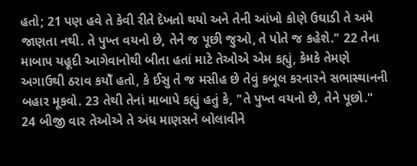હતો; 21 પણ હવે તે કેવી રીતે દેખતો થયો અને તેની આંખો કોણે ઉઘાડી તે અમે જાણતા નથી. તે પુખ્ત વયનો છે, તેને જ પૂછી જુઓ, તે પોતે જ કહેશે." 22 તેના માબાપ યહૂદી આગેવાનોથી બીતા હતાં માટે તેઓએ એમ કહ્યું, કેમકે તેમણે અગાઉથી ઠરાવ કયોઁ હતો, કે ઈસુ તે જ મસીહ છે તેવું કબૂલ કરનારને સભાસ્થાનની બહાર મૂકવો. 23 તેથી તેનાં માબાપે કહ્યું હતું કે, "તે પુખ્ત વયનો છે, તેને પૂછો."
24 બીજી વાર તેઓએ તે અંધ માણસને બોલાવીને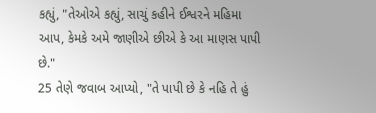કહ્યું, "તેઓએ કહ્યું, સાચું કહીને ઈશ્વરને મહિમા આપ, કેમકે અમે જાણીએ છીએ કે આ માણસ પાપી છે."
25 તેણે જવાબ આપ્યો, "તે પાપી છે કે નહિ તે હું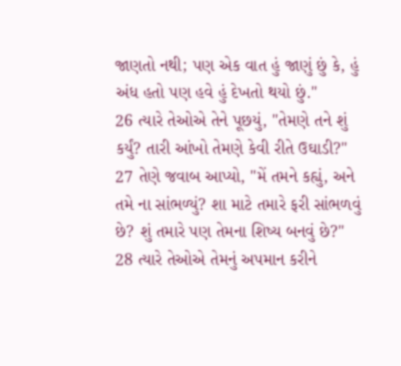જાણતો નથી; પણ એક વાત હું જાણું છું કે, હું અંધ હતો પણ હવે હું દેખતો થયો છું."
26 ત્યારે તેઓએ તેને પૂછયું, "તેમણે તને શું કર્યું? તારી આંખો તેમણે કેવી રીતે ઉઘાડી?"
27 તેણે જવાબ આપ્યો, "મેં તમને કહ્યું, અને તમે ના સાંભળ્યું? શા માટે તમારે ફરી સાંભળવું છે? શું તમારે પણ તેમના શિષ્ય બનવું છે?"
28 ત્યારે તેઓએ તેમનું અપમાન કરીને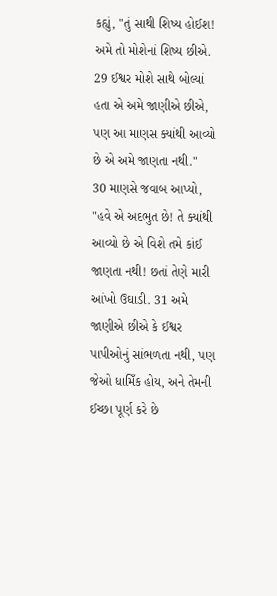કહ્યું, "તું સાથી શિષ્ય હોઈશ! અમે તો મોશેનાં શિષ્ય છીએ. 29 ઈશ્વર મોશે સાથે બોલ્યાં હતા એ અમે જાણીએ છીએ, પણ આ માણસ ક્યાંથી આવ્યો છે એ અમે જાણતા નથી."
30 માણસે જવાબ આપ્યો, "હવે એ અદભુત છે! તે ક્યાંથી આવ્યો છે એ વિશે તમે કાંઈ જાણતા નથી! છતાં તેણે મારી આંખો ઉઘાડી. 31 અમે જાણીએ છીએ કે ઈશ્વર પાપીઓનું સાંભળતા નથી, પણ જેઓ ધામિઁક હોય, અને તેમની ઈચ્છા પૂર્ણ કરે છે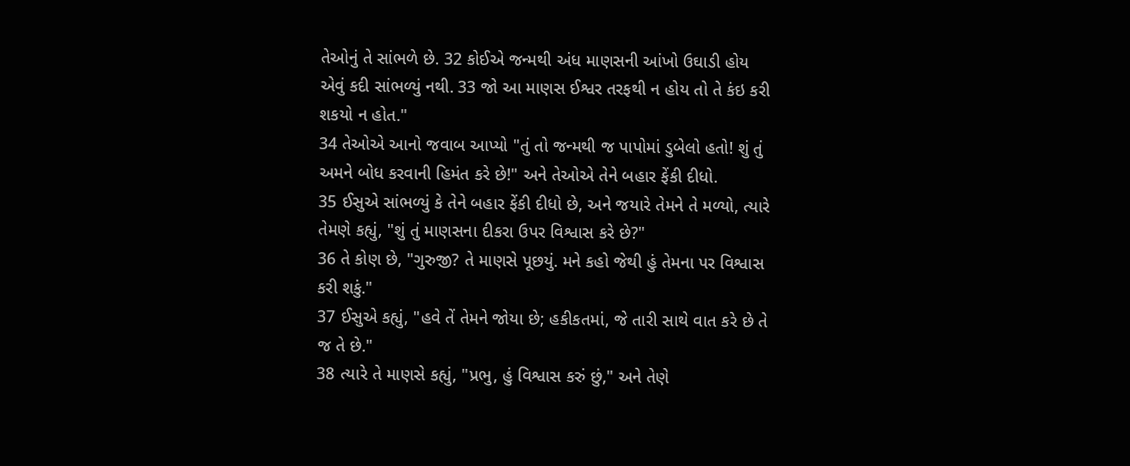તેઓનું તે સાંભળે છે. 32 કોઈએ જન્મથી અંધ માણસની આંખો ઉઘાડી હોય એવું કદી સાંભળ્યું નથી. 33 જો આ માણસ ઈશ્વર તરફથી ન હોય તો તે કંઇ કરી શકયો ન હોત."
34 તેઓએ આનો જવાબ આપ્યો "તું તો જન્મથી જ પાપોમાં ડુબેલો હતો! શું તું અમને બોધ કરવાની હિમંત કરે છે!" અને તેઓએ તેને બહાર ફેંકી દીધો.
35 ઈસુએ સાંભળ્યું કે તેને બહાર ફેંકી દીધો છે, અને જયારે તેમને તે મળ્યો, ત્યારે તેમણે કહ્યું, "શું તું માણસના દીકરા ઉપર વિશ્વાસ કરે છે?"
36 તે કોણ છે, "ગુરુજી? તે માણસે પૂછયું. મને કહો જેથી હું તેમના પર વિશ્વાસ કરી શકું."
37 ઈસુએ કહ્યું, "હવે તેં તેમને જોયા છે; હકીકતમાં, જે તારી સાથે વાત કરે છે તે જ તે છે."
38 ત્યારે તે માણસે કહ્યું, "પ્રભુ, હું વિશ્વાસ કરું છું," અને તેણે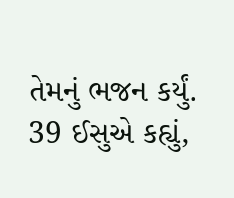તેમનું ભજન કર્યું.
39 ઈસુએ કહ્યું,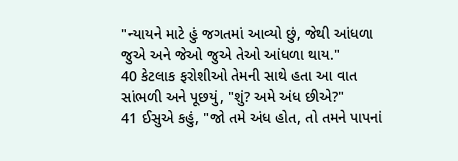"ન્યાયને માટે હું જગતમાં આવ્યો છું, જેથી આંધળા જુએ અને જેઓ જુએ તેઓ આંધળા થાય."
40 કેટલાક ફરોશીઓ તેમની સાથે હતા આ વાત સાંભળી અને પૂછયું, "શું? અમે અંધ છીએ?"
41 ઈસુએ કહું, "જો તમે અંધ હોત, તો તમને પાપનાં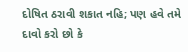દોષિત ઠરાવી શકાત નહિ; પણ હવે તમે દાવો કરો છો કે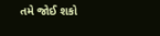તમે જોઈ શકો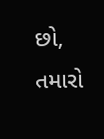છો, તમારો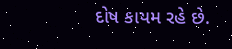દોષ કાયમ રહે છે.